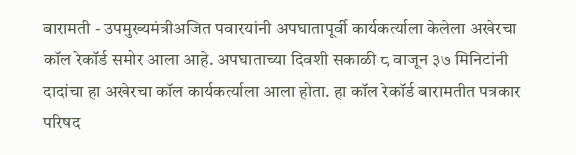बारामती - उपमुख्यमंत्रीअजित पवारयांनी अपघातापूर्वी कार्यकर्त्याला केलेला अखेरचा कॉल रेकॉर्ड समोर आला आहे. अपघाताच्या दिवशी सकाळी ८ वाजून ३७ मिनिटांनी दादांचा हा अखेरचा कॉल कार्यकर्त्याला आला होता. हा कॉल रेकॉर्ड बारामतीत पत्रकार परिषद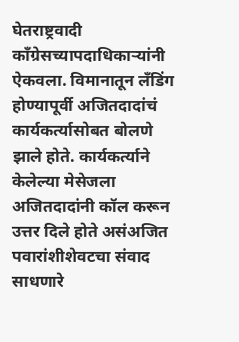घेतराष्ट्रवादी काँग्रेसच्यापदाधिकाऱ्यांनी ऐकवला. विमानातून लँडिंग होण्यापूर्वी अजितदादांचं कार्यकर्त्यासोबत बोलणे झाले होते. कार्यकर्त्याने केलेल्या मेसेजला अजितदादांनी कॉल करून उत्तर दिले होते असंअजित पवारांशीशेवटचा संवाद साधणारे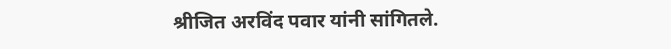श्रीजित अरविंद पवार यांनी सांगितले.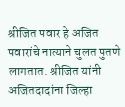श्रीजित पवार हे अजित पवारांचे नात्याने चुलत पुतणे लागतात. श्रीजित यांनी अजितदादांना जिल्हा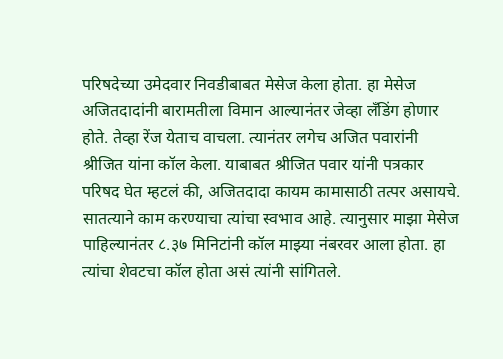परिषदेच्या उमेदवार निवडीबाबत मेसेज केला होता. हा मेसेज अजितदादांनी बारामतीला विमान आल्यानंतर जेव्हा लँडिंग होणार होते. तेव्हा रेंज येताच वाचला. त्यानंतर लगेच अजित पवारांनी श्रीजित यांना कॉल केला. याबाबत श्रीजित पवार यांनी पत्रकार परिषद घेत म्हटलं की, अजितदादा कायम कामासाठी तत्पर असायचे. सातत्याने काम करण्याचा त्यांचा स्वभाव आहे. त्यानुसार माझा मेसेज पाहिल्यानंतर ८.३७ मिनिटांनी कॉल माझ्या नंबरवर आला होता. हा त्यांचा शेवटचा कॉल होता असं त्यांनी सांगितले.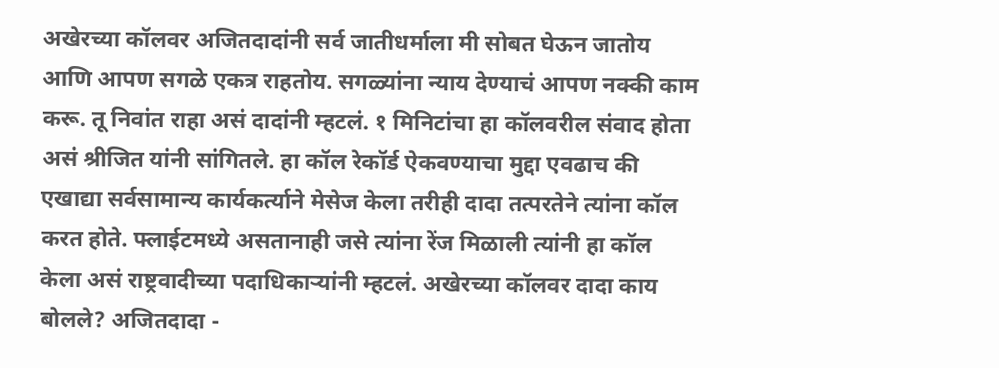अखेरच्या कॉलवर अजितदादांनी सर्व जातीधर्माला मी सोबत घेऊन जातोय आणि आपण सगळे एकत्र राहतोय. सगळ्यांना न्याय देण्याचं आपण नक्की काम करू. तू निवांत राहा असं दादांनी म्हटलं. १ मिनिटांचा हा कॉलवरील संवाद होता असं श्रीजित यांनी सांगितले. हा कॉल रेकॉर्ड ऐकवण्याचा मुद्दा एवढाच की एखाद्या सर्वसामान्य कार्यकर्त्याने मेसेज केला तरीही दादा तत्परतेने त्यांना कॉल करत होते. फ्लाईटमध्ये असतानाही जसे त्यांना रेंज मिळाली त्यांनी हा कॉल केला असं राष्ट्रवादीच्या पदाधिकाऱ्यांनी म्हटलं. अखेरच्या कॉलवर दादा काय बोलले? अजितदादा -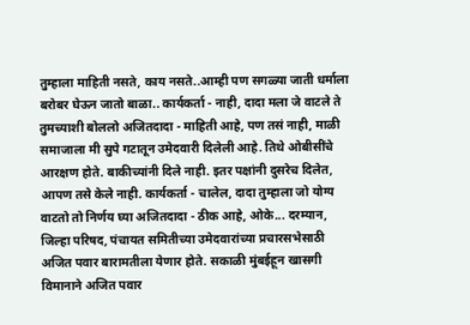तुम्हाला माहिती नसते, काय नसते..आम्ही पण सगळ्या जाती धर्माला बरोबर घेऊन जातो बाळा.. कार्यकर्ता - नाही, दादा मला जे वाटले ते तुमच्याशी बोललो अजितदादा - माहिती आहे, पण तसं नाही, माळी समाजाला मी सुपे गटातून उमेदवारी दिलेली आहे. तिथे ओबीसींचे आरक्षण होते. बाकीच्यांनी दिले नाही. इतर पक्षांनी दुसरेच दिलेत, आपण तसे केले नाही. कार्यकर्ता - चालेल, दादा तुम्हाला जो योग्य वाटतो तो निर्णय घ्या अजितदादा - ठीक आहे, ओके... दरम्यान, जिल्हा परिषद, पंचायत समितीच्या उमेदवारांच्या प्रचारसभेसाठी अजित पवार बारामतीला येणार होते. सकाळी मुंबईहून खासगी विमानाने अजित पवार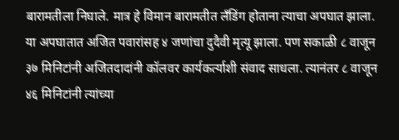बारामतीला निघाले. मात्र हे विमान बारामतीत लँडिंग होताना त्याचा अपघात झाला. या अपघातात अजित पवारांसह ४ जणांचा दुदैवी मृत्यू झाला. पण सकाळी ८ वाजून ३७ मिनिटांनी अजितदादांनी कॉलवर कार्यकर्त्याशी संवाद साधला. त्यानंतर ८ वाजून ४६ मिनिटांनी त्यांच्या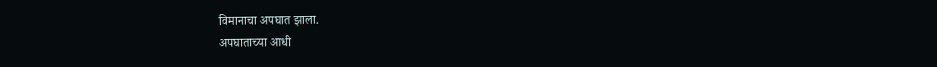विमानाचा अपघात झाला.
अपघाताच्या आधी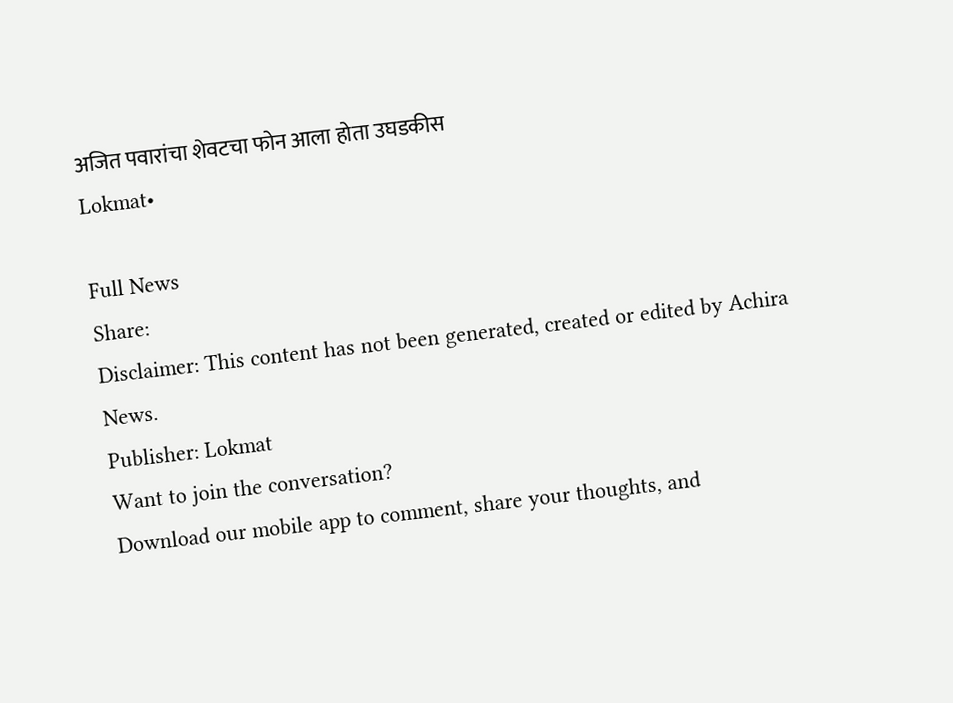अजित पवारांचा शेवटचा फोन आला होता उघडकीस
Lokmat•

Full News
Share:
Disclaimer: This content has not been generated, created or edited by Achira News.
Publisher: Lokmat
Want to join the conversation?
Download our mobile app to comment, share your thoughts, and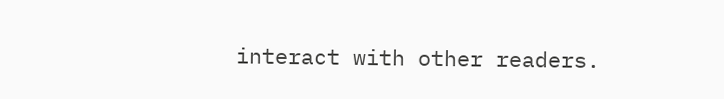interact with other readers.